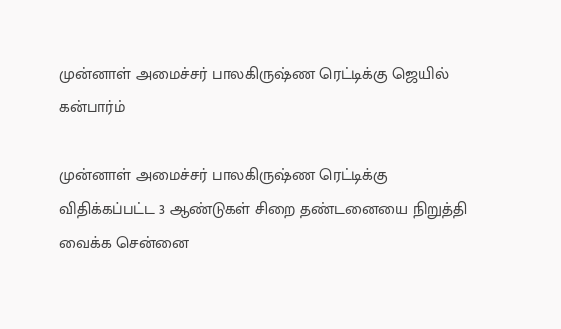முன்னாள் அமைச்சர் பாலகிருஷ்ண ரெட்டிக்கு ஜெயில் கன்பார்ம்

முன்னாள் அமைச்சர் பாலகிருஷ்ண ரெட்டிக்கு விதிக்கப்பட்ட 3 ஆண்டுகள் சிறை தண்டனையை நிறுத்தி வைக்க சென்னை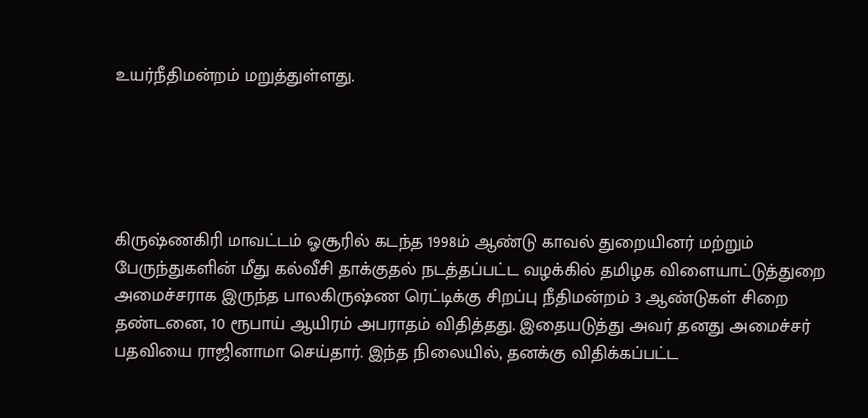உயர்நீதிமன்றம் மறுத்துள்ளது.





கிருஷ்ணகிரி மாவட்டம் ஓசூரில் கடந்த 1998ம் ஆண்டு காவல் துறையினர் மற்றும் பேருந்துகளின் மீது கல்வீசி தாக்குதல் நடத்தப்பட்ட வழக்கில் தமிழக விளையாட்டுத்துறை அமைச்சராக இருந்த பாலகிருஷ்ண ரெட்டிக்கு சிறப்பு நீதிமன்றம் 3 ஆண்டுகள் சிறை தண்டனை, 10 ரூபாய் ஆயிரம் அபராதம் விதித்தது. இதையடுத்து அவர் தனது அமைச்சர் பதவியை ராஜினாமா செய்தார். இந்த நிலையில், தனக்கு விதிக்கப்பட்ட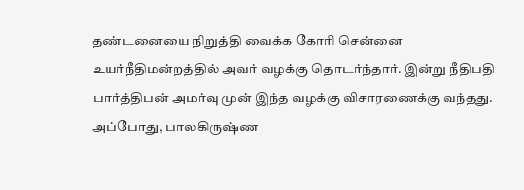தண்டனையை நிறுத்தி வைக்க கோரி சென்னை உயர்நீதிமன்றத்தில் அவர் வழக்கு தொடர்ந்தார். இன்று நீதிபதி பார்த்திபன் அமர்வு முன் இந்த வழக்கு விசாரணைக்கு வந்தது. அப்போது, பாலகிருஷ்ண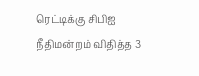ரெட்டிக்கு சிபிஐ நீதிமன்றம் விதித்த 3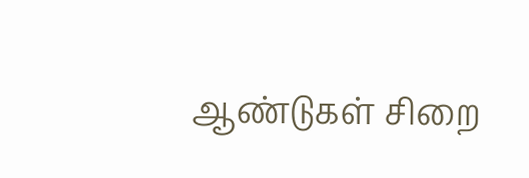ஆண்டுகள் சிறை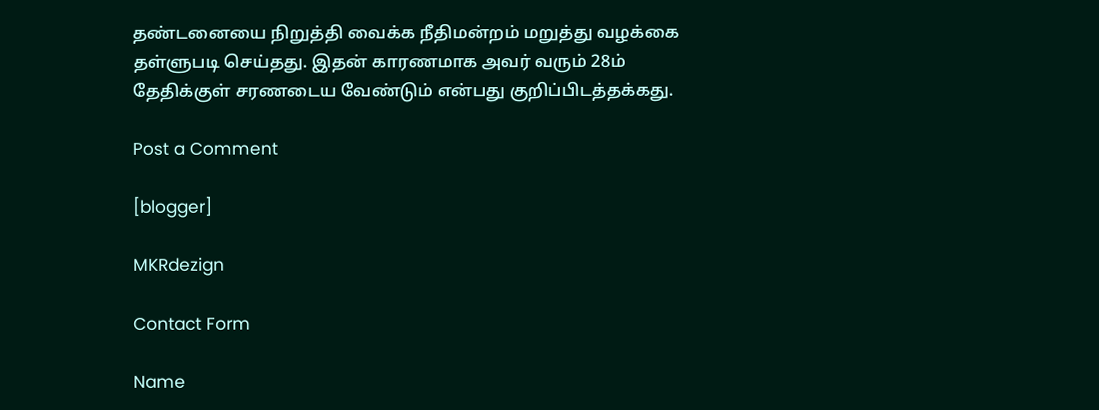தண்டனையை நிறுத்தி வைக்க நீதிமன்றம் மறுத்து வழக்கை தள்ளுபடி செய்தது. இதன் காரணமாக அவர் வரும் 28ம் தேதிக்குள் சரணடைய வேண்டும் என்பது குறிப்பிடத்தக்கது.

Post a Comment

[blogger]

MKRdezign

Contact Form

Name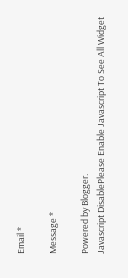Email *

Message *

Powered by Blogger.
Javascript DisablePlease Enable Javascript To See All Widget